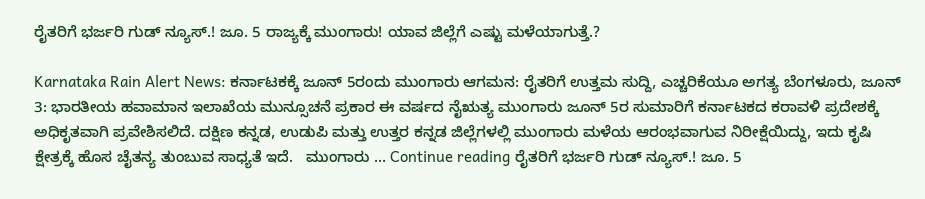ರೈತರಿಗೆ ಭರ್ಜರಿ ಗುಡ್ ನ್ಯೂಸ್.! ಜೂ. 5 ರಾಜ್ಯಕ್ಕೆ ಮುಂಗಾರು! ಯಾವ ಜಿಲ್ಲೆಗೆ ಎಷ್ಟು ಮಳೆಯಾಗುತ್ತೆ.?

Karnataka Rain Alert News: ಕರ್ನಾಟಕಕ್ಕೆ ಜೂನ್ 5ರಂದು ಮುಂಗಾರು ಆಗಮನ: ರೈತರಿಗೆ ಉತ್ತಮ ಸುದ್ದಿ, ಎಚ್ಚರಿಕೆಯೂ ಅಗತ್ಯ ಬೆಂಗಳೂರು, ಜೂನ್ 3: ಭಾರತೀಯ ಹವಾಮಾನ ಇಲಾಖೆಯ ಮುನ್ಸೂಚನೆ ಪ್ರಕಾರ ಈ ವರ್ಷದ ನೈಋತ್ಯ ಮುಂಗಾರು ಜೂನ್ 5ರ ಸುಮಾರಿಗೆ ಕರ್ನಾಟಕದ ಕರಾವಳಿ ಪ್ರದೇಶಕ್ಕೆ ಅಧಿಕೃತವಾಗಿ ಪ್ರವೇಶಿಸಲಿದೆ. ದಕ್ಷಿಣ ಕನ್ನಡ, ಉಡುಪಿ ಮತ್ತು ಉತ್ತರ ಕನ್ನಡ ಜಿಲ್ಲೆಗಳಲ್ಲಿ ಮುಂಗಾರು ಮಳೆಯ ಆರಂಭವಾಗುವ ನಿರೀಕ್ಷೆಯಿದ್ದು, ಇದು ಕೃಷಿ ಕ್ಷೇತ್ರಕ್ಕೆ ಹೊಸ ಚೈತನ್ಯ ತುಂಬುವ ಸಾಧ್ಯತೆ ಇದೆ.   ಮುಂಗಾರು … Continue reading ರೈತರಿಗೆ ಭರ್ಜರಿ ಗುಡ್ ನ್ಯೂಸ್.! ಜೂ. 5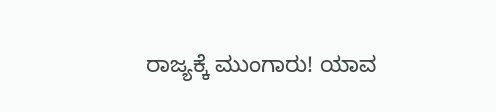ರಾಜ್ಯಕ್ಕೆ ಮುಂಗಾರು! ಯಾವ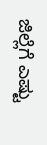ಜಿಲ್ಲೆಗೆ ಎಷ್ಟು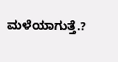ಮಳೆಯಾಗುತ್ತೆ.?